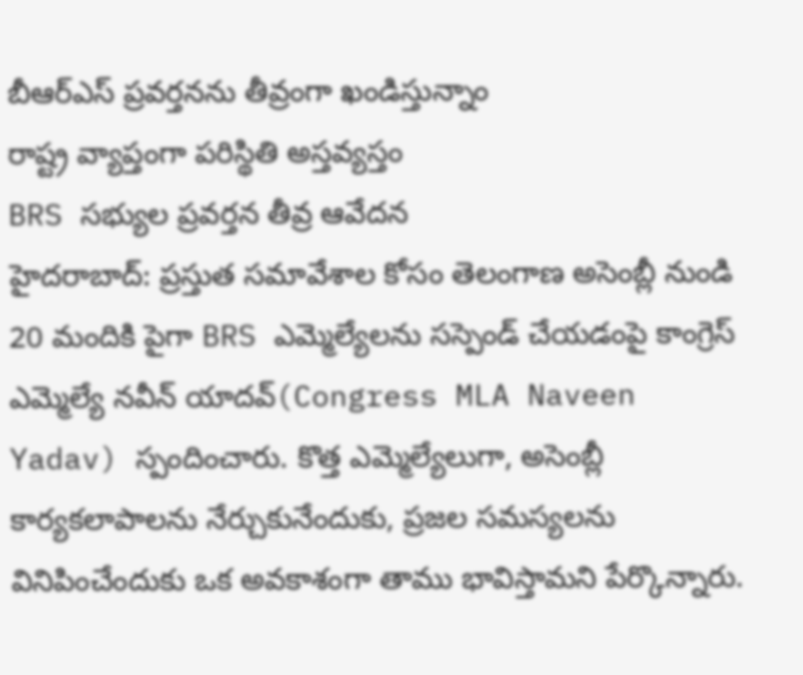బీఆర్ఎస్ ప్రవర్తనను తీవ్రంగా ఖండిస్తున్నాం
రాష్ట్ర వ్యాప్తంగా పరిస్థితి అస్తవ్యస్తం
BRS సభ్యుల ప్రవర్తన తీవ్ర ఆవేదన
హైదరాబాద్: ప్రస్తుత సమావేశాల కోసం తెలంగాణ అసెంబ్లీ నుండి 20 మందికి పైగా BRS ఎమ్మెల్యేలను సస్పెండ్ చేయడంపై కాంగ్రెస్ ఎమ్మెల్యే నవీన్ యాదవ్(Congress MLA Naveen Yadav) స్పందించారు. కొత్త ఎమ్మెల్యేలుగా, అసెంబ్లీ కార్యకలాపాలను నేర్చుకునేందుకు, ప్రజల సమస్యలను వినిపించేందుకు ఒక అవకాశంగా తాము భావిస్తామని పేర్కొన్నారు.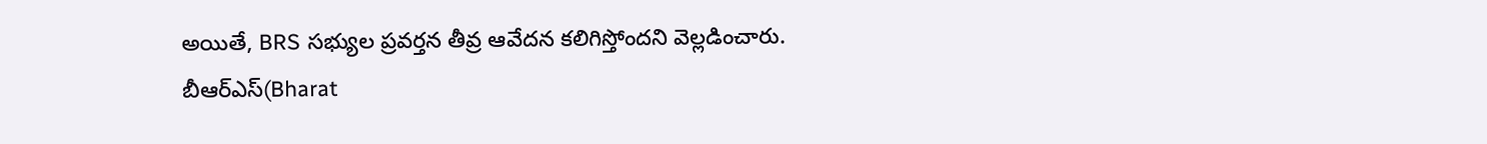అయితే, BRS సభ్యుల ప్రవర్తన తీవ్ర ఆవేదన కలిగిస్తోందని వెల్లడించారు.
బీఆర్ఎస్(Bharat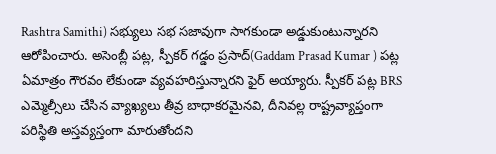Rashtra Samithi) సభ్యులు సభ సజావుగా సాగకుండా అడ్డుకుంటున్నారని ఆరోపించారు. అసెంబ్లీ పట్ల, స్పీకర్ గడ్డం ప్రసాద్(Gaddam Prasad Kumar ) పట్ల ఏమాత్రం గౌరవం లేకుండా వ్యవహరిస్తున్నారని ఫైర్ అయ్యారు. స్పీకర్ పట్ల BRS ఎమ్మెల్సీలు చేసిన వ్యాఖ్యలు తీవ్ర బాధాకరమైనవి, దీనివల్ల రాష్ట్రవ్యాప్తంగా పరిస్థితి అస్తవ్యస్తంగా మారుతోందని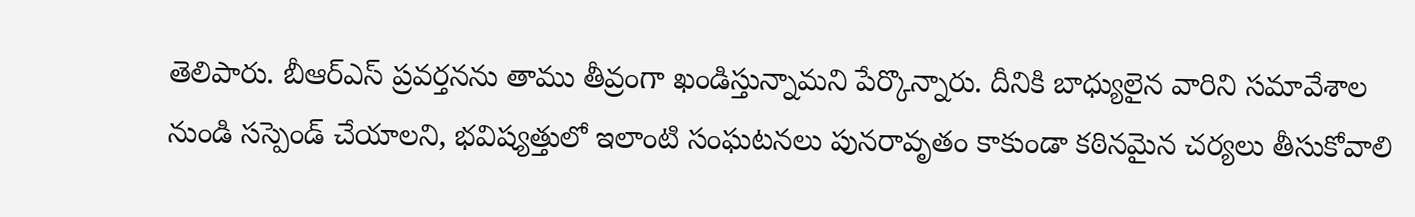తెలిపారు. బీఆర్ఎస్ ప్రవర్తనను తాము తీవ్రంగా ఖండిస్తున్నామని పేర్కొన్నారు. దీనికి బాధ్యులైన వారిని సమావేశాల నుండి సస్పెండ్ చేయాలని, భవిష్యత్తులో ఇలాంటి సంఘటనలు పునరావృతం కాకుండా కఠినమైన చర్యలు తీసుకోవాలి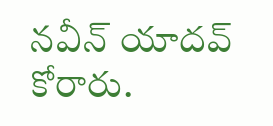నవీన్ యాదవ్ కోరారు.